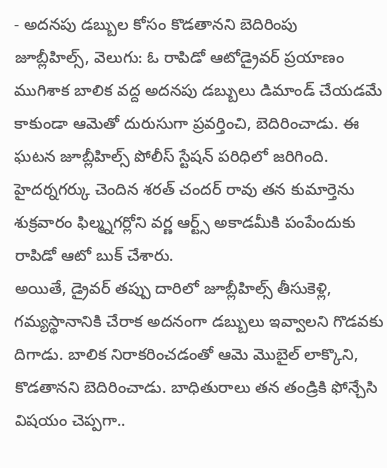- అదనపు డబ్బుల కోసం కొడతానని బెదిరింపు
జూబ్లీహిల్స్, వెలుగు: ఓ రాపిడో ఆటోడ్రైవర్ ప్రయాణం ముగిశాక బాలిక వద్ద అదనపు డబ్బులు డిమాండ్ చేయడమే కాకుండా ఆమెతో దురుసుగా ప్రవర్తించి, బెదిరించాడు. ఈ ఘటన జూబ్లీహిల్స్ పోలీస్ స్టేషన్ పరిధిలో జరిగింది. హైదర్నగర్కు చెందిన శరత్ చందర్ రావు తన కుమార్తెను శుక్రవారం ఫిల్మ్నగర్లోని వర్ణ ఆర్ట్స్ అకాడమీకి పంపేందుకు రాపిడో ఆటో బుక్ చేశారు.
అయితే, డ్రైవర్ తప్పు దారిలో జూబ్లీహిల్స్ తీసుకెళ్లి, గమ్యస్థానానికి చేరాక అదనంగా డబ్బులు ఇవ్వాలని గొడవకు దిగాడు. బాలిక నిరాకరించడంతో ఆమె మొబైల్ లాక్కొని, కొడతానని బెదిరించాడు. బాధితురాలు తన తండ్రికి ఫోన్చేసి విషయం చెప్పగా..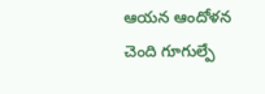ఆయన ఆందోళన చెంది గూగుల్పే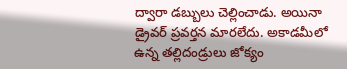ద్వారా డబ్బులు చెల్లించాడు. అయినా డ్రైవర్ ప్రవర్తన మారలేదు. అకాడమీలో ఉన్న తల్లిదండ్రులు జోక్యం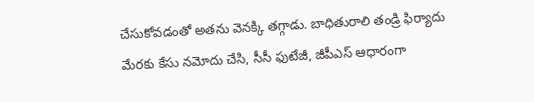చేసుకోవడంతో అతను వెనక్కి తగ్గాడు. బాధితురాలి తండ్రి ఫిర్యాదు మేరకు కేసు నమోదు చేసి, సీసీ ఫుటేజీ, జీపీఎస్ ఆధారంగా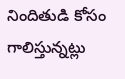నిందితుడి కోసం గాలిస్తున్నట్లు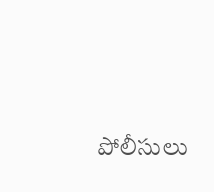పోలీసులు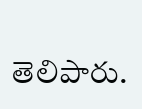తెలిపారు.